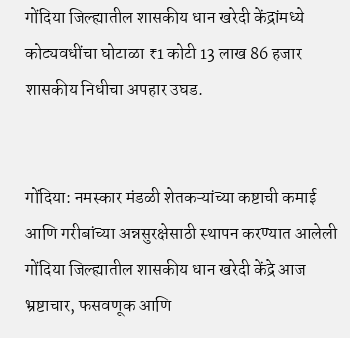गोंदिया जिल्ह्यातील शासकीय धान खरेदी केंद्रांमध्ये कोट्यवधींचा घोटाळा ₹1 कोटी 13 लाख 86 हजार शासकीय निधीचा अपहार उघड.


गोंदिया: नमस्कार मंडळी शेतकऱ्यांच्या कष्टाची कमाई आणि गरीबांच्या अन्नसुरक्षेसाठी स्थापन करण्यात आलेली गोंदिया जिल्ह्यातील शासकीय धान खरेदी केंद्रे आज भ्रष्टाचार, फसवणूक आणि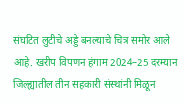संघटित लुटीचे अड्डे बनल्याचे चित्र समोर आले आहे. खरीप विपणन हंगाम 2024–25 दरम्यान जिल्ह्यातील तीन सहकारी संस्थांनी मिळून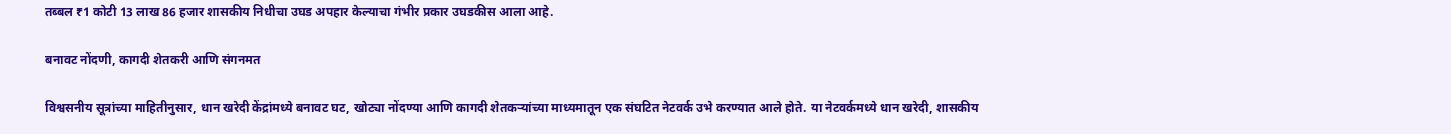तब्बल ₹1 कोटी 13 लाख 86 हजार शासकीय निधीचा उघड अपहार केल्याचा गंभीर प्रकार उघडकीस आला आहे.

बनावट नोंदणी, कागदी शेतकरी आणि संगनमत

विश्वसनीय सूत्रांच्या माहितीनुसार, धान खरेदी केंद्रांमध्ये बनावट घट, खोट्या नोंदण्या आणि कागदी शेतकऱ्यांच्या माध्यमातून एक संघटित नेटवर्क उभे करण्यात आले होते. या नेटवर्कमध्ये धान खरेदी, शासकीय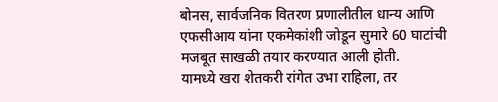बोनस, सार्वजनिक वितरण प्रणालीतील धान्य आणि एफसीआय यांना एकमेकांशी जोडून सुमारे 60 घाटांची मजबूत साखळी तयार करण्यात आली होती.
यामध्ये खरा शेतकरी रांगेत उभा राहिला, तर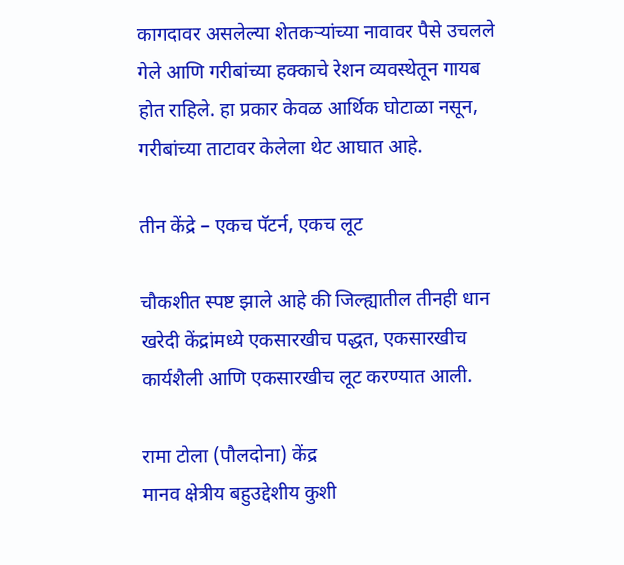कागदावर असलेल्या शेतकऱ्यांच्या नावावर पैसे उचलले गेले आणि गरीबांच्या हक्काचे रेशन व्यवस्थेतून गायब होत राहिले. हा प्रकार केवळ आर्थिक घोटाळा नसून, गरीबांच्या ताटावर केलेला थेट आघात आहे.

तीन केंद्रे – एकच पॅटर्न, एकच लूट

चौकशीत स्पष्ट झाले आहे की जिल्ह्यातील तीनही धान खरेदी केंद्रांमध्ये एकसारखीच पद्धत, एकसारखीच कार्यशैली आणि एकसारखीच लूट करण्यात आली.

रामा टोला (पौलदोना) केंद्र
मानव क्षेत्रीय बहुउद्देशीय कुशी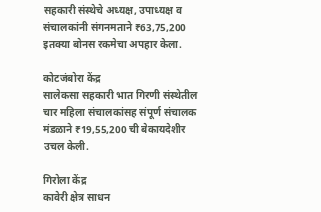सहकारी संस्थेचे अध्यक्ष, उपाध्यक्ष व संचालकांनी संगनमताने ₹63,75,200 इतक्या बोनस रकमेचा अपहार केला.

कोटजंबोरा केंद्र
सालेकसा सहकारी भात गिरणी संस्थेतील चार महिला संचालकांसह संपूर्ण संचालक मंडळाने ₹19,55,200 ची बेकायदेशीर उचल केली.

गिरोला केंद्र
कावेरी क्षेत्र साधन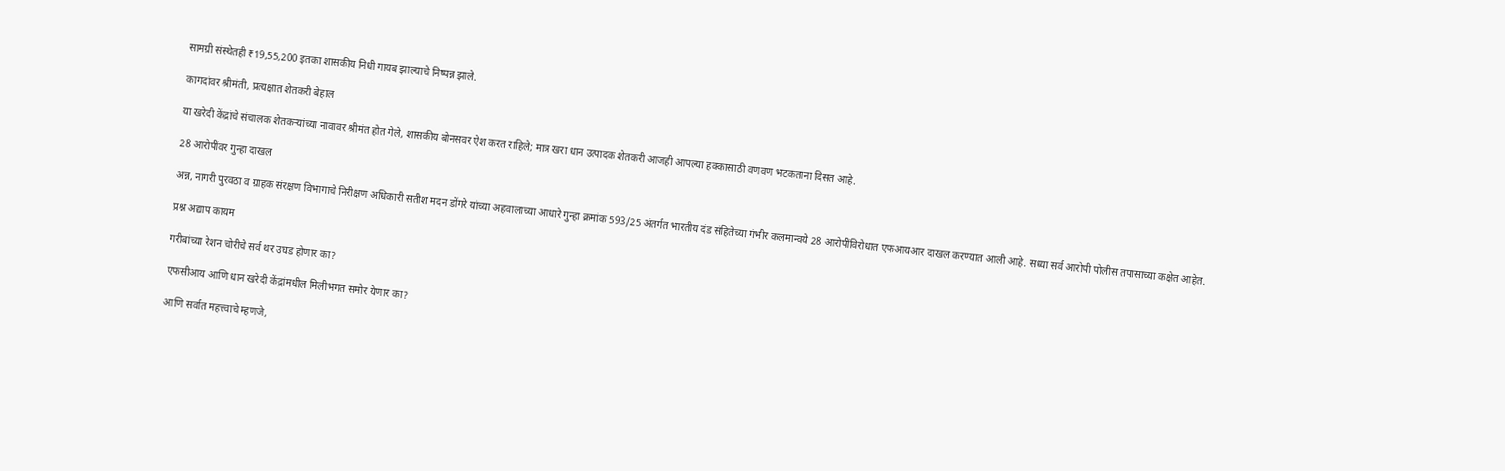सामग्री संस्थेतही ₹19,55,200 इतका शासकीय निधी गायब झाल्याचे निष्पन्न झाले.

कागदांवर श्रीमंती, प्रत्यक्षात शेतकरी बेहाल

या खरेदी केंद्रांचे संचालक शेतकऱ्यांच्या नावावर श्रीमंत होत गेले, शासकीय बोनसवर ऐश करत राहिले; मात्र खरा धान उत्पादक शेतकरी आजही आपल्या हक्कासाठी वणवण भटकताना दिसत आहे.

28 आरोपींवर गुन्हा दाखल

अन्न, नागरी पुरवठा व ग्राहक संरक्षण विभागाचे निरीक्षण अधिकारी सतीश मदन डोंगरे यांच्या अहवालाच्या आधारे गुन्हा क्रमांक 593/25 अंतर्गत भारतीय दंड संहितेच्या गंभीर कलमान्वये 28 आरोपींविरोधात एफआयआर दाखल करण्यात आली आहे. सध्या सर्व आरोपी पोलीस तपासाच्या कक्षेत आहेत.

प्रश्न अद्याप कायम

गरीबांच्या रेशन चोरीचे सर्व थर उघड होणार का?

एफसीआय आणि धान खरेदी केंद्रांमधील मिलीभगत समोर येणार का?

आणि सर्वात महत्त्वाचे म्हणजे,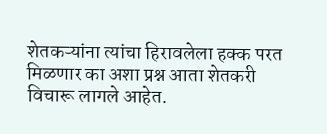शेतकऱ्यांना त्यांचा हिरावलेला हक्क परत मिळणार का अशा प्रश्न आता शेतकरी विचारू लागले आहेत.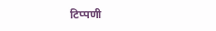टिप्पणी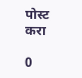पोस्ट करा

0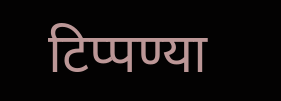टिप्पण्या